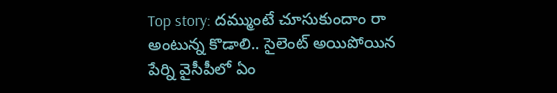Top story: దమ్ముంటే చూసుకుందాం రా అంటున్న కొడాలి.. సైలెంట్ అయిపోయిన పేర్ని వైసీపీలో ఏం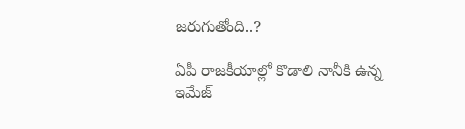జరుగుతోంది..?

ఏపీ రాజకీయాల్లో కొడాలి నానీకి ఉన్న ఇమేజ్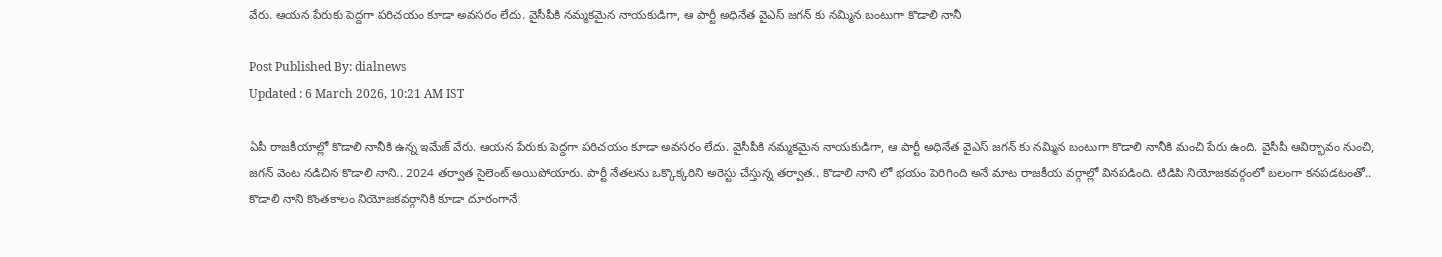వేరు. ఆయన పేరుకు పెద్దగా పరిచయం కూడా అవసరం లేదు. వైసీపీకి నమ్మకమైన నాయకుడిగా, ఆ పార్టీ అధినేత వైఎస్ జగన్ కు నమ్మిన బంటుగా కొడాలి నానీ

Post Published By: dialnews
Updated : 6 March 2026, 10:21 AM IST

ఏపీ రాజకీయాల్లో కొడాలి నానీకి ఉన్న ఇమేజ్ వేరు. ఆయన పేరుకు పెద్దగా పరిచయం కూడా అవసరం లేదు. వైసీపీకి నమ్మకమైన నాయకుడిగా, ఆ పార్టీ అధినేత వైఎస్ జగన్ కు నమ్మిన బంటుగా కొడాలి నానీకి మంచి పేరు ఉంది. వైసీపీ ఆవిర్భావం నుంచి, జగన్ వెంట నడిచిన కొడాలి నాని.. 2024 తర్వాత సైలెంట్ అయిపోయారు. పార్టీ నేతలను ఒక్కొక్కరిని అరెస్టు చేస్తున్న తర్వాత.. కొడాలి నాని లో భయం పెరిగింది అనే మాట రాజకీయ వర్గాల్లో వినపడింది. టిడిపి నియోజకవర్గంలో బలంగా కనపడటంతో.. కొడాలి నాని కొంతకాలం నియోజకవర్గానికి కూడా దూరంగానే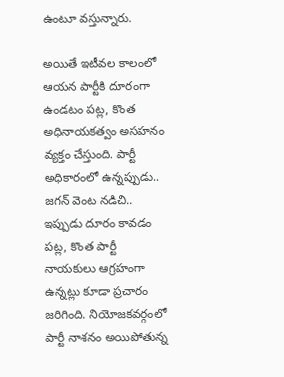ఉంటూ వస్తున్నారు.

అయితే ఇటీవల కాలంలో ఆయన పార్టీకి దూరంగా ఉండటం పట్ల, కొంత అధినాయకత్వం అసహనం వ్యక్తం చేస్తుంది. పార్టీ అధికారంలో ఉన్నప్పుడు.. జగన్ వెంట నడిచి.. ఇప్పుడు దూరం కావడం పట్ల, కొంత పార్టీ నాయకులు ఆగ్రహంగా ఉన్నట్లు కూడా ప్రచారం జరిగింది. నియోజకవర్గంలో పార్టీ నాశనం అయిపోతున్న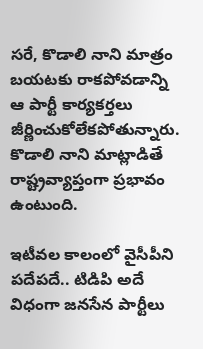సరే, కొడాలి నాని మాత్రం బయటకు రాకపోవడాన్ని ఆ పార్టీ కార్యకర్తలు జీర్ణించుకోలేకపోతున్నారు. కొడాలి నాని మాట్లాడితే రాష్ట్రవ్యాప్తంగా ప్రభావం ఉంటుంది.

ఇటీవల కాలంలో వైసీపీని పదేపదే.. టిడిపి అదే విధంగా జనసేన పార్టీలు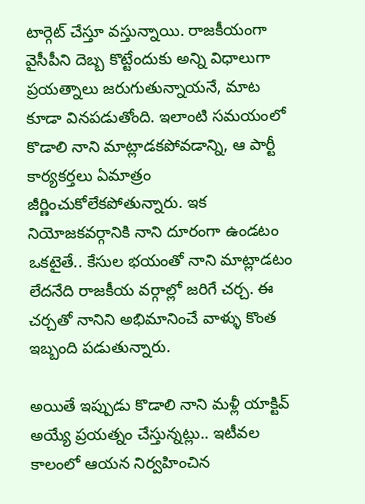టార్గెట్ చేస్తూ వస్తున్నాయి. రాజకీయంగా వైసీపీని దెబ్బ కొట్టేందుకు అన్ని విధాలుగా ప్రయత్నాలు జరుగుతున్నాయనే, మాట కూడా వినపడుతోంది. ఇలాంటి సమయంలో కొడాలి నాని మాట్లాడకపోవడాన్ని, ఆ పార్టీ కార్యకర్తలు ఏమాత్రం జీర్ణించుకోలేకపోతున్నారు. ఇక నియోజకవర్గానికి నాని దూరంగా ఉండటం ఒకటైతే.. కేసుల భయంతో నాని మాట్లాడటం లేదనేది రాజకీయ వర్గాల్లో జరిగే చర్చ. ఈ చర్చతో నానిని అభిమానించే వాళ్ళు కొంత ఇబ్బంది పడుతున్నారు.

అయితే ఇప్పుడు కొడాలి నాని మళ్లీ యాక్టివ్ అయ్యే ప్రయత్నం చేస్తున్నట్లు.. ఇటీవల కాలంలో ఆయన నిర్వహించిన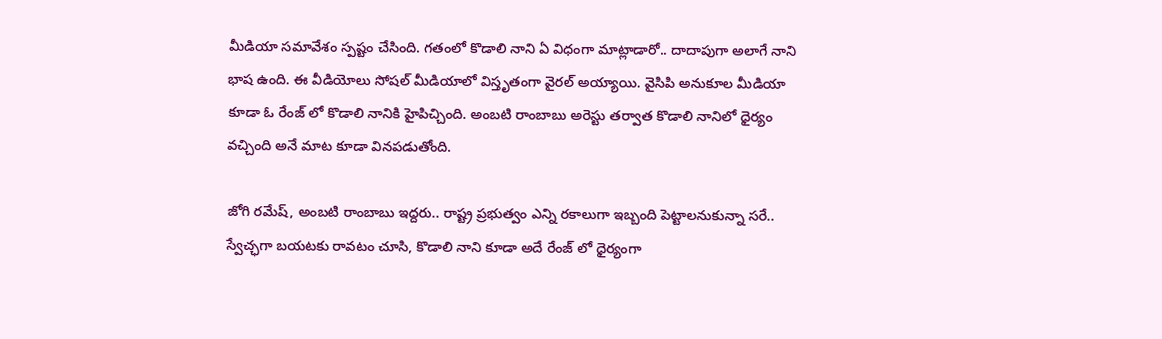మీడియా సమావేశం స్పష్టం చేసింది. గతంలో కొడాలి నాని ఏ విధంగా మాట్లాడారో.. దాదాపుగా అలాగే నాని భాష ఉంది. ఈ వీడియోలు సోషల్ మీడియాలో విస్తృతంగా వైరల్ అయ్యాయి. వైసిపి అనుకూల మీడియా కూడా ఓ రేంజ్ లో కొడాలి నానికి హైపిచ్చింది. అంబటి రాంబాబు అరెస్టు తర్వాత కొడాలి నానిలో ధైర్యం వచ్చింది అనే మాట కూడా వినపడుతోంది.

జోగి రమేష్, అంబటి రాంబాబు ఇద్దరు.. రాష్ట్ర ప్రభుత్వం ఎన్ని రకాలుగా ఇబ్బంది పెట్టాలనుకున్నా సరే.. స్వేచ్ఛగా బయటకు రావటం చూసి, కొడాలి నాని కూడా అదే రేంజ్ లో ధైర్యంగా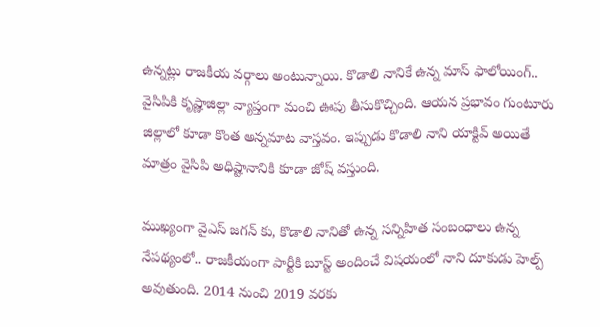ఉన్నట్లు రాజకీయ వర్గాలు అంటున్నాయి. కొడాలి నానికే ఉన్న మాస్ ఫాలోయింగ్.. వైసిపికి కృష్ణాజిల్లా వ్యాప్తంగా మంచి ఊపు తీసుకొచ్చింది. ఆయన ప్రభావం గుంటూరు జిల్లాలో కూడా కొంత అన్నమాట వాస్తవం. ఇప్పుడు కొడాలి నాని యాక్టివ్ అయితే మాత్రం వైసిపి అధిష్టానానికి కూడా జోష్ వస్తుంది.

ముఖ్యంగా వైఎస్ జగన్ కు, కొడాలి నానితో ఉన్న సన్నిహిత సంబంధాలు ఉన్న నేపథ్యంలో.. రాజకీయంగా పార్టీకి బూస్ట్ అందించే విషయంలో నాని దూకుడు హెల్ప్ అవుతుంది. 2014 నుంచి 2019 వరకు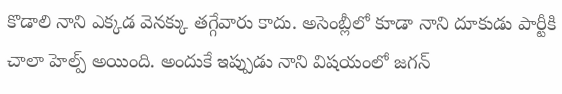కొడాలి నాని ఎక్కడ వెనక్కు తగ్గేవారు కాదు. అసెంబ్లీలో కూడా నాని దూకుడు పార్టీకి చాలా హెల్ప్ అయింది. అందుకే ఇప్పుడు నాని విషయంలో జగన్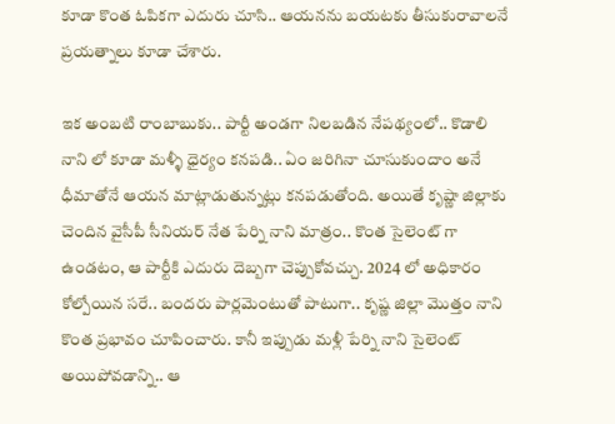కూడా కొంత ఓపికగా ఎదురు చూసి.. ఆయనను బయటకు తీసుకురావాలనే ప్రయత్నాలు కూడా చేశారు.

ఇక అంబటి రాంబాబుకు.. పార్టీ అండగా నిలబడిన నేపథ్యంలో.. కొడాలి నాని లో కూడా మళ్ళీ ధైర్యం కనపడి.. ఏం జరిగినా చూసుకుందాం అనే ధీమాతోనే ఆయన మాట్లాడుతున్నట్లు కనపడుతోంది. అయితే కృష్ణా జిల్లాకు చెందిన వైసీపీ సీనియర్ నేత పేర్ని నాని మాత్రం.. కొంత సైలెంట్ గా ఉండటం, ఆ పార్టీకి ఎదురు దెబ్బగా చెప్పుకోవచ్చు. 2024 లో అధికారం కోల్పోయిన సరే.. బందరు పార్లమెంటుతో పాటుగా.. కృష్ణ జిల్లా మొత్తం నాని కొంత ప్రభావం చూపించారు. కానీ ఇప్పుడు మళ్లీ పేర్ని నాని సైలెంట్ అయిపోవడాన్ని.. ఆ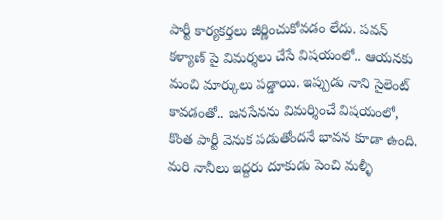పార్టీ కార్యకర్తలు జీర్ణించుకోవడం లేదు. పవన్ కళ్యాణ్ పై విమర్శలు చేసే విషయంలో.. ఆయనకు మంచి మార్కులు పడ్డాయి. ఇప్పుడు నాని సైలెంట్ కావడంతో.. జనసేనను విమర్శించే విషయంలో, కొంత పార్టీ వెనుక పడుతోందనే భావన కూడా ఉంది. మరి నానీలు ఇద్దరు దూకుడు పెంచి మళ్ళీ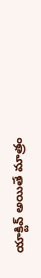యాక్టివ్ అయితే మాత్రం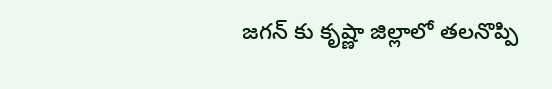జగన్ కు కృష్ణా జిల్లాలో తలనొప్పి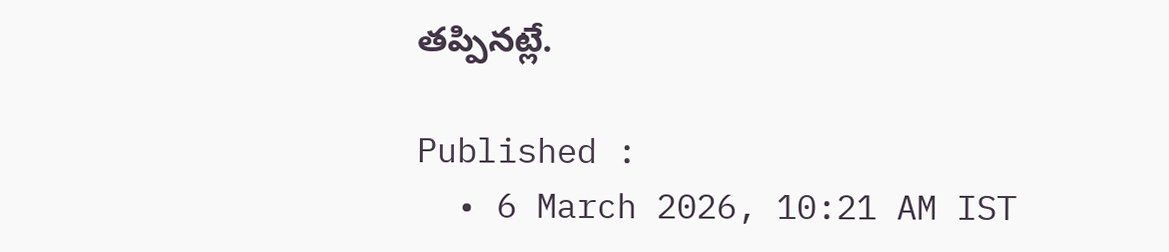తప్పినట్లే.

Published :
  • 6 March 2026, 10:21 AM IST